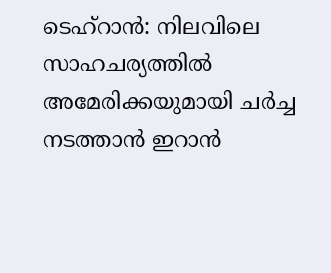ടെഹ്റാൻ: നിലവിലെ സാഹചര്യത്തിൽ അമേരിക്കയുമായി ചർച്ച നടത്താൻ ഇറാൻ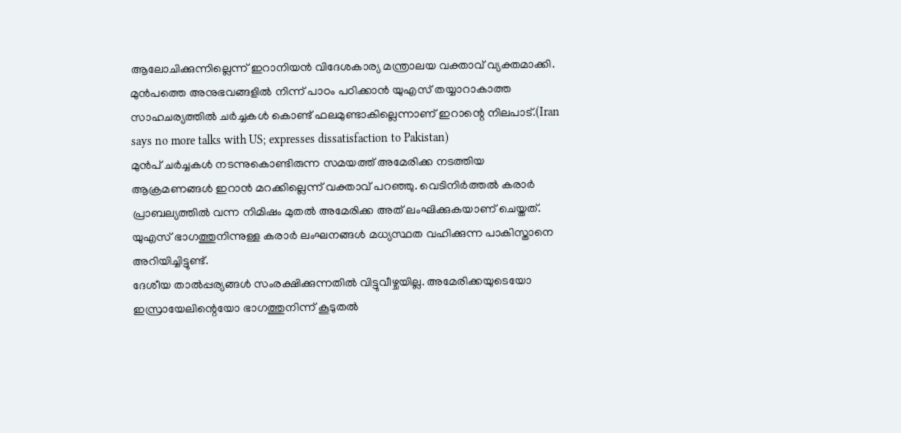ആലോചിക്കുന്നില്ലെന്ന് ഇറാനിയൻ വിദേശകാര്യ മന്ത്രാലയ വക്താവ് വ്യക്തമാക്കി. മുൻപത്തെ അനുഭവങ്ങളിൽ നിന്ന് പാഠം പഠിക്കാൻ യുഎസ് തയ്യാറാകാത്ത സാഹചര്യത്തിൽ ചർച്ചകൾ കൊണ്ട് ഫലമുണ്ടാകില്ലെന്നാണ് ഇറാന്റെ നിലപാട്.(Iran says no more talks with US; expresses dissatisfaction to Pakistan)
മുൻപ് ചർച്ചകൾ നടന്നുകൊണ്ടിരുന്ന സമയത്ത് അമേരിക്ക നടത്തിയ ആക്രമണങ്ങൾ ഇറാൻ മറക്കില്ലെന്ന് വക്താവ് പറഞ്ഞു. വെടിനിർത്തൽ കരാർ പ്രാബല്യത്തിൽ വന്ന നിമിഷം മുതൽ അമേരിക്ക അത് ലംഘിക്കുകയാണ് ചെയ്തത്. യുഎസ് ഭാഗത്തുനിന്നുള്ള കരാർ ലംഘനങ്ങൾ മധ്യസ്ഥത വഹിക്കുന്ന പാകിസ്താനെ അറിയിച്ചിട്ടുണ്ട്.
ദേശീയ താൽപ്പര്യങ്ങൾ സംരക്ഷിക്കുന്നതിൽ വിട്ടുവീഴ്ചയില്ല. അമേരിക്കയുടെയോ ഇസ്രായേലിന്റെയോ ഭാഗത്തുനിന്ന് കൂടുതൽ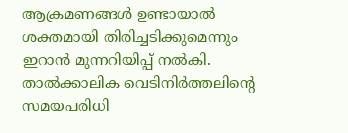ആക്രമണങ്ങൾ ഉണ്ടായാൽ ശക്തമായി തിരിച്ചടിക്കുമെന്നും ഇറാൻ മുന്നറിയിപ്പ് നൽകി. താൽക്കാലിക വെടിനിർത്തലിന്റെ സമയപരിധി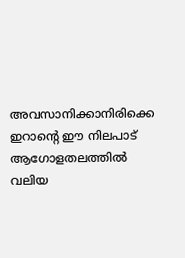അവസാനിക്കാനിരിക്കെ ഇറാന്റെ ഈ നിലപാട് ആഗോളതലത്തിൽ വലിയ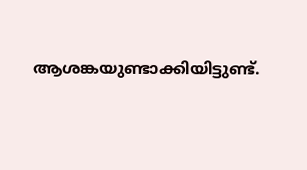ആശങ്കയുണ്ടാക്കിയിട്ടുണ്ട്.